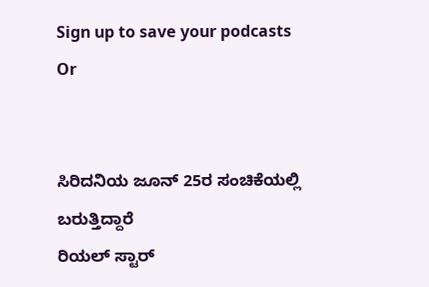Sign up to save your podcasts
Or


ಸಿರಿದನಿಯ ಜೂನ್ 25ರ ಸಂಚಿಕೆಯಲ್ಲಿ ಬರುತ್ತಿದ್ದಾರೆ
ರಿಯಲ್ ಸ್ಟಾರ್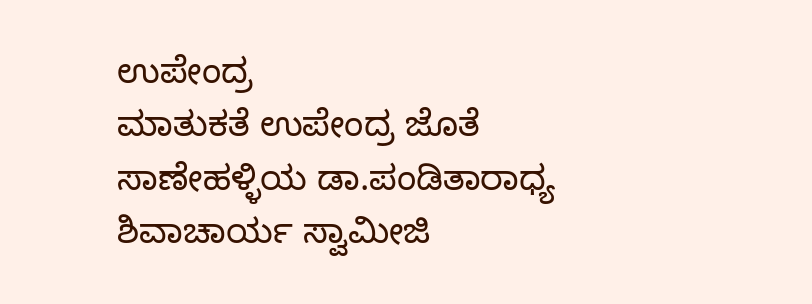ಉಪೇಂದ್ರ
ಮಾತುಕತೆ ಉಪೇಂದ್ರ ಜೊತೆ
ಸಾಣೇಹಳ್ಳಿಯ ಡಾ.ಪಂಡಿತಾರಾಧ್ಯ ಶಿವಾಚಾರ್ಯ ಸ್ವಾಮೀಜಿ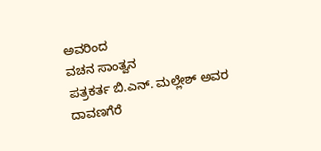ಅವರಿಂದ
ವಚನ ಸಾಂತ್ವನ
ಪತ್ರಕರ್ತ ಬಿ.ಎನ್. ಮಲ್ಲೇಶ್ ಅವರ
ದಾವಣಗೆರೆ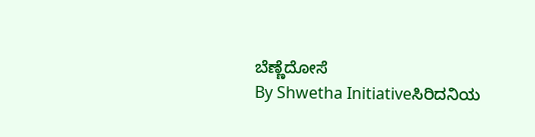ಬೆಣ್ಣೆದೋಸೆ
By Shwetha Initiativeಸಿರಿದನಿಯ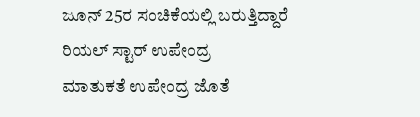ಜೂನ್ 25ರ ಸಂಚಿಕೆಯಲ್ಲಿ ಬರುತ್ತಿದ್ದಾರೆ
ರಿಯಲ್ ಸ್ಟಾರ್ ಉಪೇಂದ್ರ
ಮಾತುಕತೆ ಉಪೇಂದ್ರ ಜೊತೆ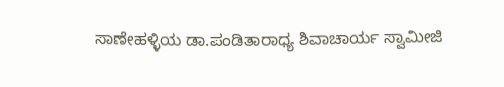ಸಾಣೇಹಳ್ಳಿಯ ಡಾ.ಪಂಡಿತಾರಾಧ್ಯ ಶಿವಾಚಾರ್ಯ ಸ್ವಾಮೀಜಿ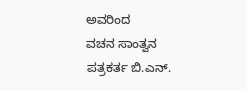ಅವರಿಂದ
ವಚನ ಸಾಂತ್ವನ
ಪತ್ರಕರ್ತ ಬಿ.ಎನ್.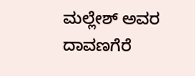ಮಲ್ಲೇಶ್ ಅವರ
ದಾವಣಗೆರೆ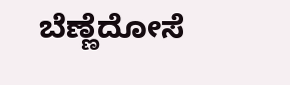ಬೆಣ್ಣೆದೋಸೆ